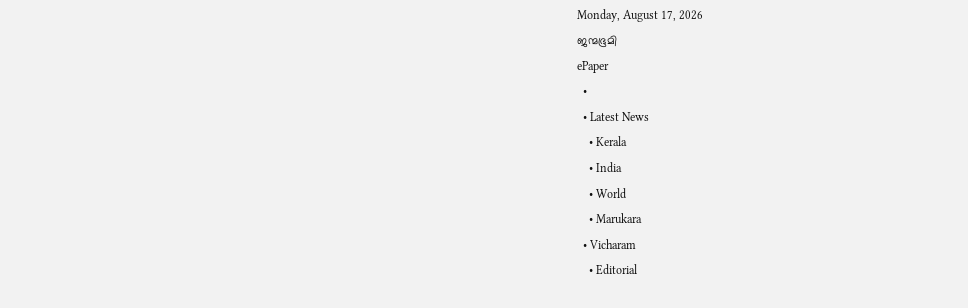Monday, August 17, 2026
ജന്മഭൂമി
ePaper
  •
  • Latest News
    • Kerala
    • India
    • World
    • Marukara
  • Vicharam
    • Editorial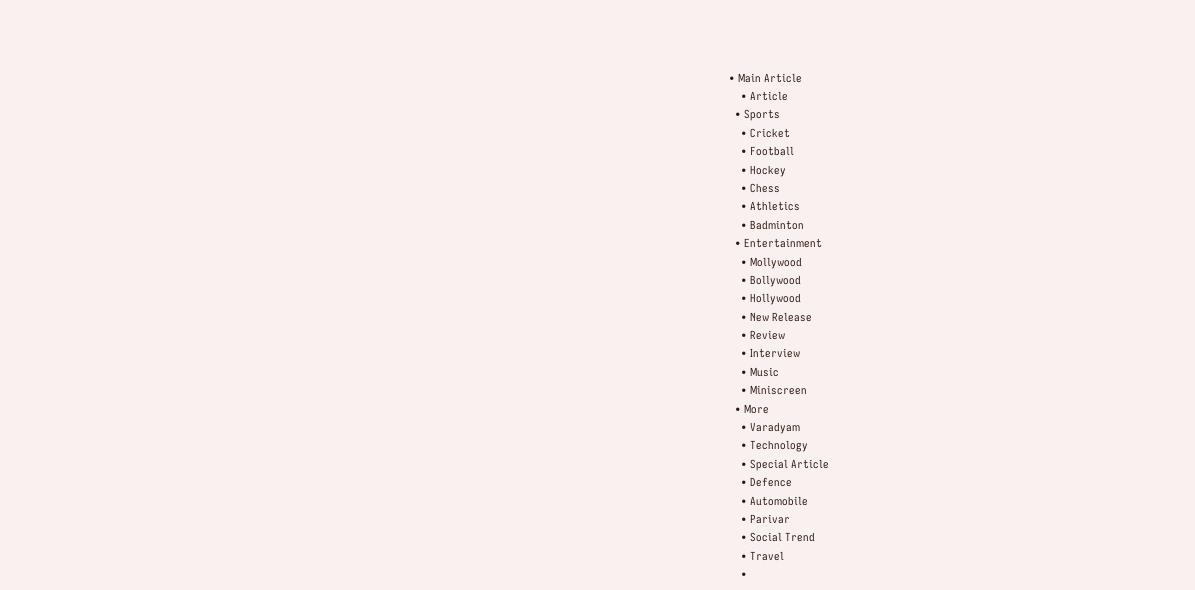• Main Article
    • Article
  • Sports
    • Cricket
    • Football
    • Hockey
    • Chess
    • Athletics
    • Badminton
  • Entertainment
    • Mollywood
    • Bollywood
    • Hollywood
    • New Release
    • Review
    • Interview
    • Music
    • Miniscreen
  • More
    • Varadyam
    • Technology
    • Special Article
    • Defence
    • Automobile
    • Parivar
    • Social Trend
    • Travel
    •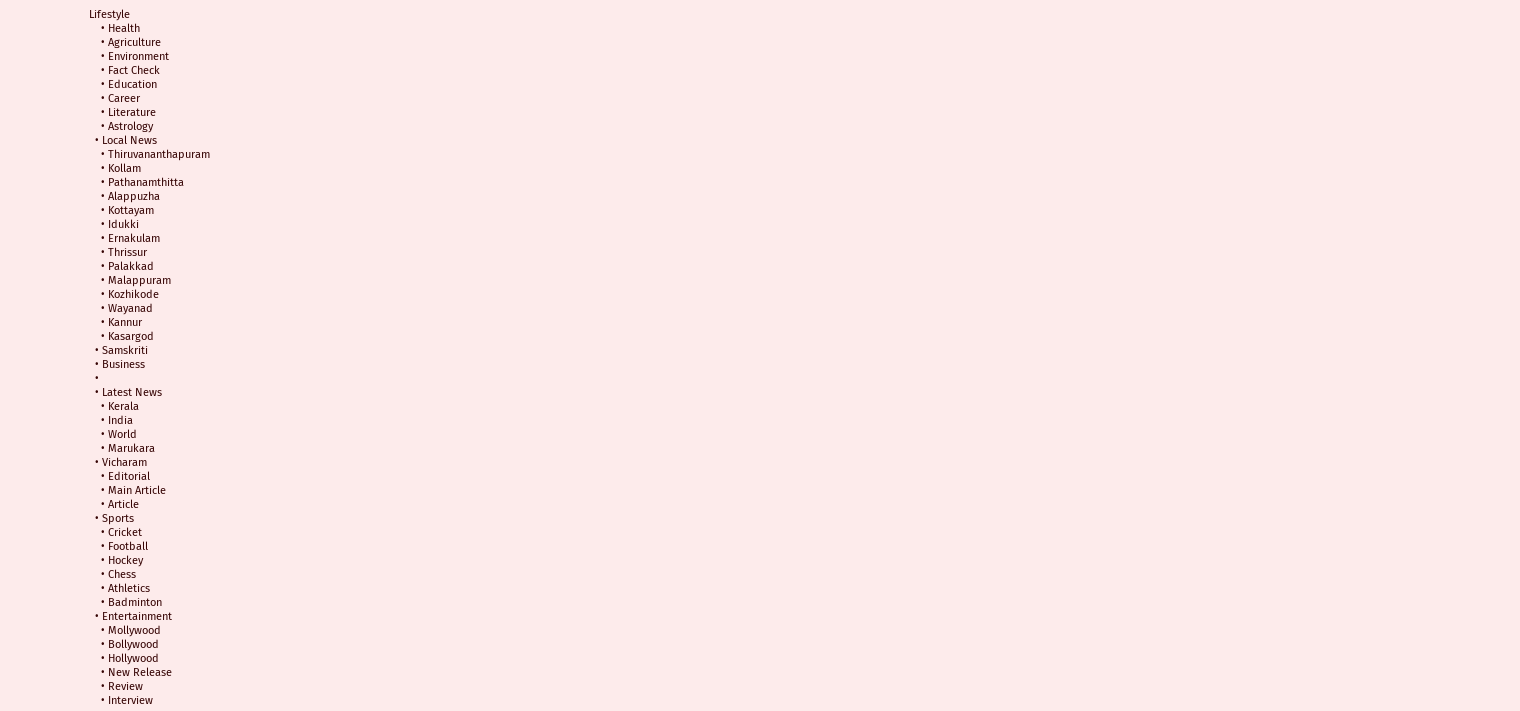Lifestyle
    • Health
    • Agriculture
    • Environment
    • Fact Check
    • Education
    • Career
    • Literature
    • Astrology
  • Local News
    • Thiruvananthapuram
    • Kollam
    • Pathanamthitta
    • Alappuzha
    • Kottayam
    • Idukki
    • Ernakulam
    • Thrissur
    • Palakkad
    • Malappuram
    • Kozhikode
    • Wayanad
    • Kannur
    • Kasargod
  • Samskriti
  • Business
  •
  • Latest News
    • Kerala
    • India
    • World
    • Marukara
  • Vicharam
    • Editorial
    • Main Article
    • Article
  • Sports
    • Cricket
    • Football
    • Hockey
    • Chess
    • Athletics
    • Badminton
  • Entertainment
    • Mollywood
    • Bollywood
    • Hollywood
    • New Release
    • Review
    • Interview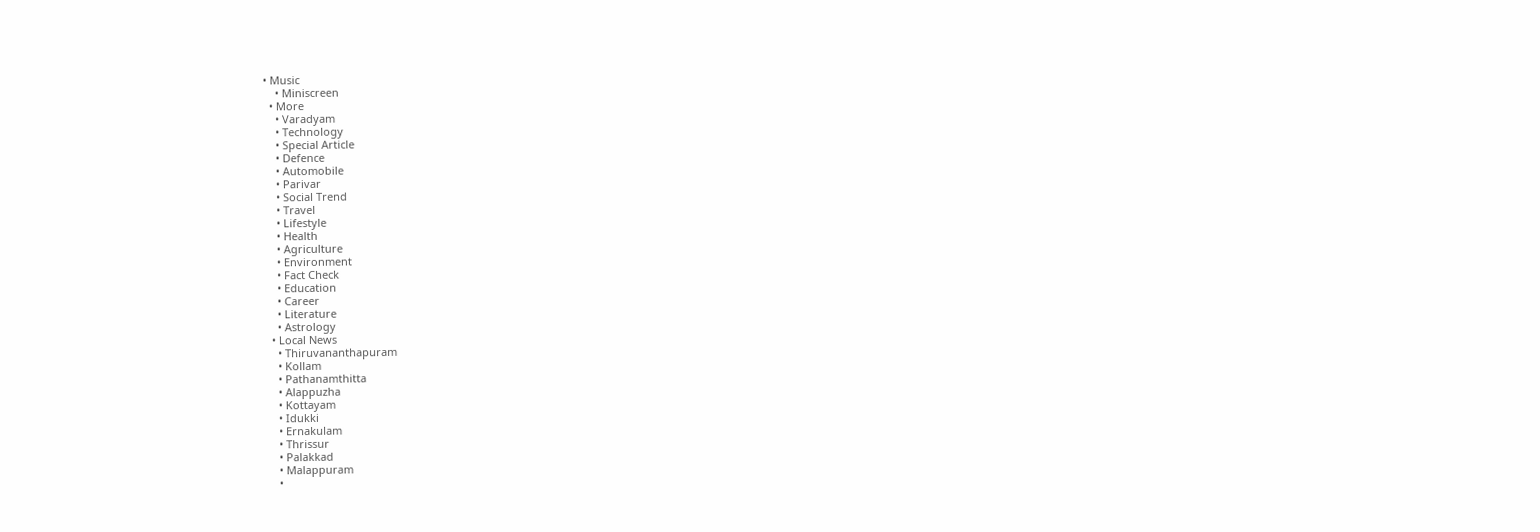• Music
    • Miniscreen
  • More
    • Varadyam
    • Technology
    • Special Article
    • Defence
    • Automobile
    • Parivar
    • Social Trend
    • Travel
    • Lifestyle
    • Health
    • Agriculture
    • Environment
    • Fact Check
    • Education
    • Career
    • Literature
    • Astrology
  • Local News
    • Thiruvananthapuram
    • Kollam
    • Pathanamthitta
    • Alappuzha
    • Kottayam
    • Idukki
    • Ernakulam
    • Thrissur
    • Palakkad
    • Malappuram
    •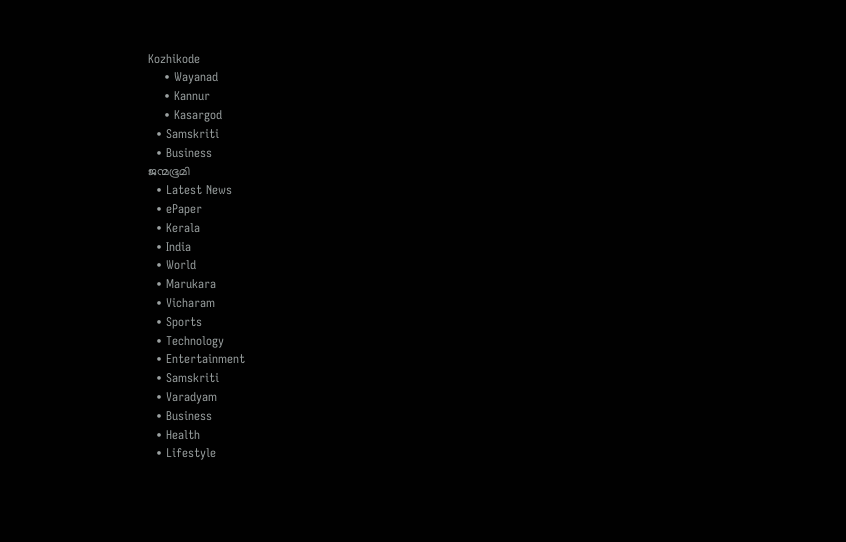Kozhikode
    • Wayanad
    • Kannur
    • Kasargod
  • Samskriti
  • Business
ജന്മഭൂമി
  • Latest News
  • ePaper
  • Kerala
  • India
  • World
  • Marukara
  • Vicharam
  • Sports
  • Technology
  • Entertainment
  • Samskriti
  • Varadyam
  • Business
  • Health
  • Lifestyle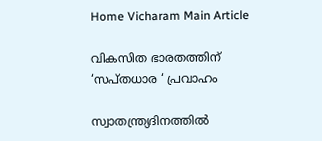Home Vicharam Main Article

വികസിത ഭാരതത്തിന് ‘സപ്തധാര ‘ പ്രവാഹം

സ്വാതന്ത്ര്യദിനത്തില്‍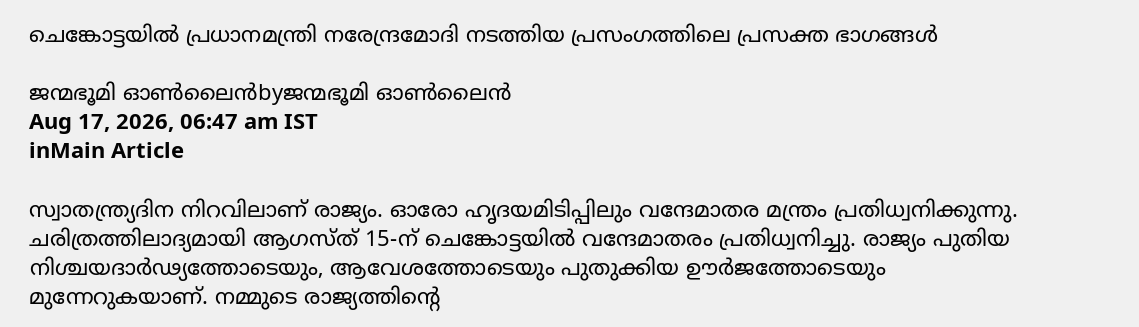ചെങ്കോട്ടയില്‍ പ്രധാനമന്ത്രി നരേന്ദ്രമോദി നടത്തിയ പ്രസംഗത്തിലെ പ്രസക്ത ഭാഗങ്ങള്‍

ജന്മഭൂമി ഓണ്‍ലൈന്‍byജന്മഭൂമി ഓണ്‍ലൈന്‍
Aug 17, 2026, 06:47 am IST
inMain Article

സ്വാതന്ത്ര്യദിന നിറവിലാണ് രാജ്യം. ഓരോ ഹൃദയമിടിപ്പിലും വന്ദേമാതര മന്ത്രം പ്രതിധ്വനിക്കുന്നു. ചരിത്രത്തിലാദ്യമായി ആഗസ്ത് 15-ന് ചെങ്കോട്ടയില്‍ വന്ദേമാതരം പ്രതിധ്വനിച്ചു. രാജ്യം പുതിയ നിശ്ചയദാര്‍ഢ്യത്തോടെയും, ആവേശത്തോടെയും പുതുക്കിയ ഊര്‍ജത്തോടെയും മുന്നേറുകയാണ്. നമ്മുടെ രാജ്യത്തിന്റെ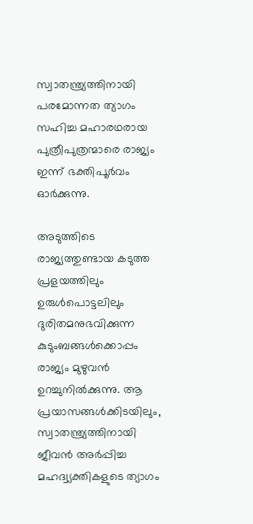സ്വാതന്ത്ര്യത്തിനായി പരമോന്നത ത്യാഗം സഹിച്ച മഹാരഥരായ പുത്രീപുത്രന്മാരെ രാജ്യം ഇന്ന് ഭക്തിപൂര്‍വം ഓര്‍ക്കുന്നു.

അടുത്തിടെ രാജ്യത്തുണ്ടായ കടുത്ത പ്രളയത്തിലും ഉരുള്‍പൊട്ടലിലും ദുരിതമനുഭവിക്കുന്ന കുടുംബങ്ങള്‍ക്കൊപ്പം രാജ്യം മുഴുവന്‍ ഉറച്ചുനില്‍ക്കുന്നു. ആ പ്രയാസങ്ങള്‍ക്കിടയിലും, സ്വാതന്ത്ര്യത്തിനായി ജീവന്‍ അര്‍പ്പിച്ച മഹദ്വ്യക്തികളുടെ ത്യാഗം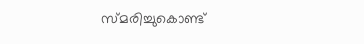സ്മരിച്ചുകൊണ്ട്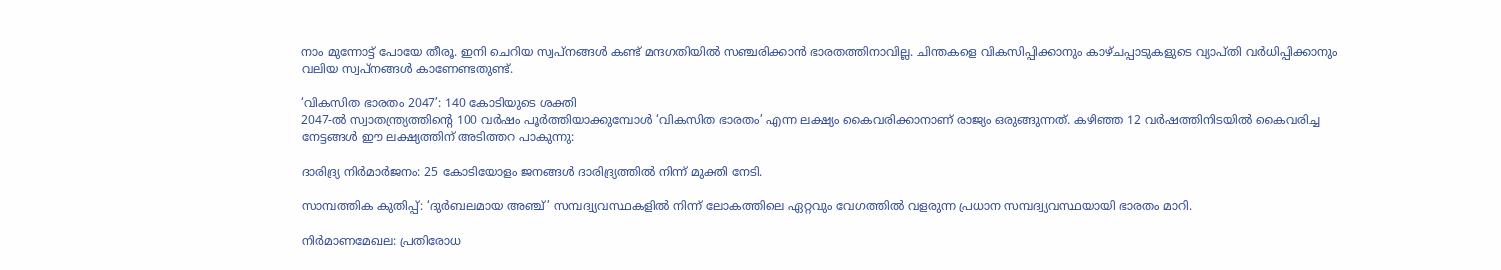നാം മുന്നോട്ട് പോയേ തീരൂ. ഇനി ചെറിയ സ്വപ്‌നങ്ങള്‍ കണ്ട് മന്ദഗതിയില്‍ സഞ്ചരിക്കാന്‍ ഭാരതത്തിനാവില്ല. ചിന്തകളെ വികസിപ്പിക്കാനും കാഴ്ചപ്പാടുകളുടെ വ്യാപ്തി വര്‍ധിപ്പിക്കാനും വലിയ സ്വപ്‌നങ്ങള്‍ കാണേണ്ടതുണ്ട്.

‘വികസിത ഭാരതം 2047’: 140 കോടിയുടെ ശക്തി
2047-ല്‍ സ്വാതന്ത്ര്യത്തിന്റെ 100 വര്‍ഷം പൂര്‍ത്തിയാക്കുമ്പോള്‍ ‘വികസിത ഭാരതം’ എന്ന ലക്ഷ്യം കൈവരിക്കാനാണ് രാജ്യം ഒരുങ്ങുന്നത്. കഴിഞ്ഞ 12 വര്‍ഷത്തിനിടയില്‍ കൈവരിച്ച നേട്ടങ്ങള്‍ ഈ ലക്ഷ്യത്തിന് അടിത്തറ പാകുന്നു:

ദാരിദ്ര്യ നിര്‍മാര്‍ജനം: 25 കോടിയോളം ജനങ്ങള്‍ ദാരിദ്ര്യത്തില്‍ നിന്ന് മുക്തി നേടി.

സാമ്പത്തിക കുതിപ്പ്: ‘ദുര്‍ബലമായ അഞ്ച്’ സമ്പദ്വ്യവസ്ഥകളില്‍ നിന്ന് ലോകത്തിലെ ഏറ്റവും വേഗത്തില്‍ വളരുന്ന പ്രധാന സമ്പദ്വ്യവസ്ഥയായി ഭാരതം മാറി.

നിര്‍മാണമേഖല: പ്രതിരോധ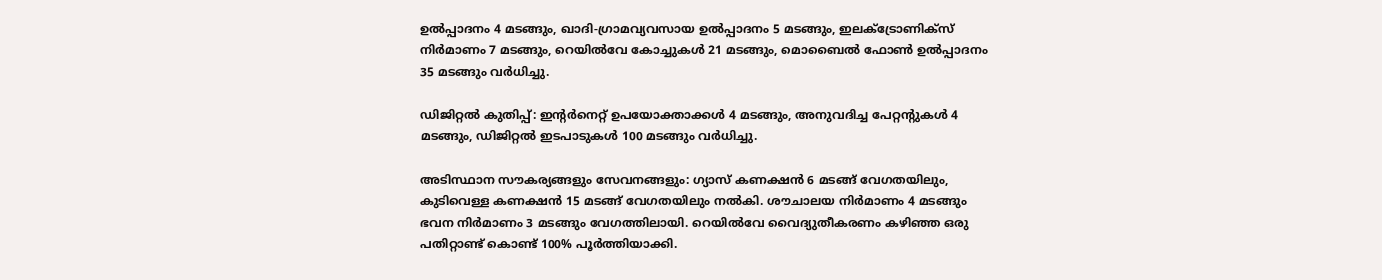ഉല്‍പ്പാദനം 4 മടങ്ങും, ഖാദി-ഗ്രാമവ്യവസായ ഉല്‍പ്പാദനം 5 മടങ്ങും, ഇലക്ട്രോണിക്‌സ് നിര്‍മാണം 7 മടങ്ങും, റെയില്‍വേ കോച്ചുകള്‍ 21 മടങ്ങും, മൊബൈല്‍ ഫോണ്‍ ഉല്‍പ്പാദനം 35 മടങ്ങും വര്‍ധിച്ചു.

ഡിജിറ്റല്‍ കുതിപ്പ്: ഇന്റര്‍നെറ്റ് ഉപയോക്താക്കള്‍ 4 മടങ്ങും, അനുവദിച്ച പേറ്റന്റുകള്‍ 4 മടങ്ങും, ഡിജിറ്റല്‍ ഇടപാടുകള്‍ 100 മടങ്ങും വര്‍ധിച്ചു.

അടിസ്ഥാന സൗകര്യങ്ങളും സേവനങ്ങളും: ഗ്യാസ് കണക്ഷന്‍ 6 മടങ്ങ് വേഗതയിലും, കുടിവെള്ള കണക്ഷന്‍ 15 മടങ്ങ് വേഗതയിലും നല്‍കി. ശൗചാലയ നിര്‍മാണം 4 മടങ്ങും ഭവന നിര്‍മാണം 3 മടങ്ങും വേഗത്തിലായി. റെയില്‍വേ വൈദ്യുതീകരണം കഴിഞ്ഞ ഒരു പതിറ്റാണ്ട് കൊണ്ട് 100% പൂര്‍ത്തിയാക്കി.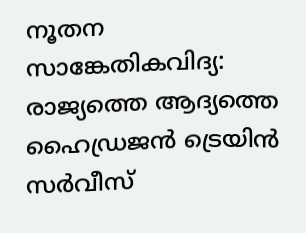നൂതന സാങ്കേതികവിദ്യ: രാജ്യത്തെ ആദ്യത്തെ ഹൈഡ്രജന്‍ ട്രെയിന്‍ സര്‍വീസ്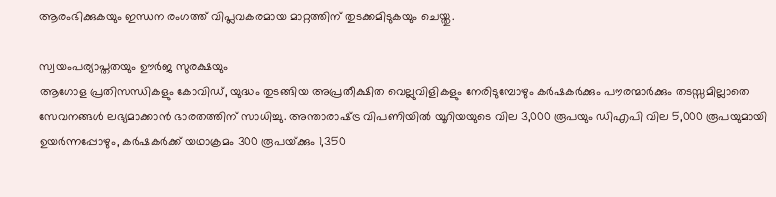ആരംഭിക്കുകയും ഇന്ധന രംഗത്ത് വിപ്ലവകരമായ മാറ്റത്തിന് തുടക്കമിടുകയും ചെയ്തു.

സ്വയംപര്യാപ്തതയും ഊര്‍ജ സുരക്ഷയും
ആഗോള പ്രതിസന്ധികളും കോവിഡ്, യുദ്ധം തുടങ്ങിയ അപ്രതീക്ഷിത വെല്ലുവിളികളും നേരിടുമ്പോഴും കര്‍ഷകര്‍ക്കും പൗരന്മാര്‍ക്കും തടസ്സമില്ലാതെ സേവനങ്ങള്‍ ലഭ്യമാക്കാന്‍ ഭാരതത്തിന് സാധിച്ചു. അന്താരാഷ്‌ട്ര വിപണിയില്‍ യൂറിയയുടെ വില 3,000 രൂപയും ഡിഎപി വില 5,000 രൂപയുമായി ഉയര്‍ന്നപ്പോഴും, കര്‍ഷകര്‍ക്ക് യഥാക്രമം 300 രൂപയ്‌ക്കും 1,350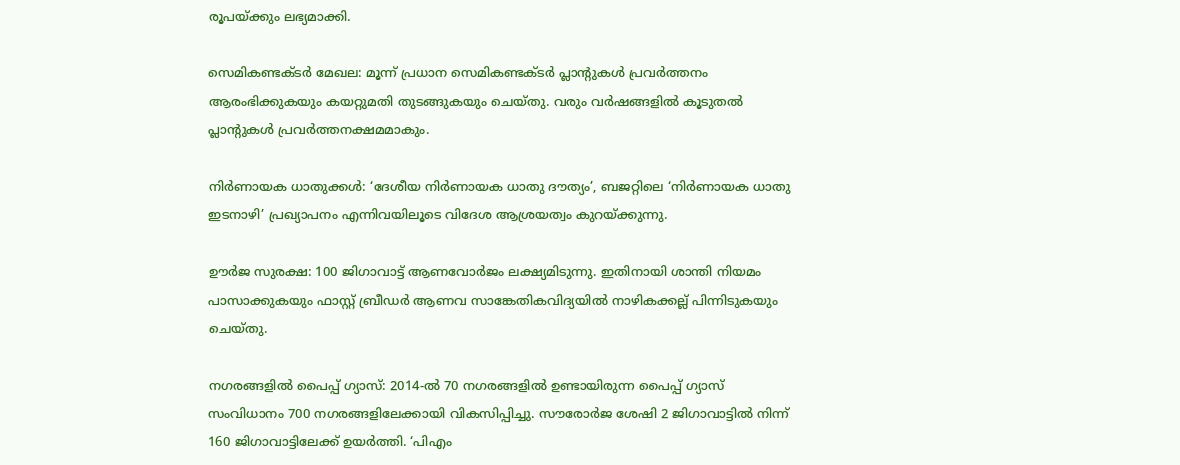രൂപയ്‌ക്കും ലഭ്യമാക്കി.

സെമികണ്ടക്ടര്‍ മേഖല: മൂന്ന് പ്രധാന സെമികണ്ടക്ടര്‍ പ്ലാന്റുകള്‍ പ്രവര്‍ത്തനം
ആരംഭിക്കുകയും കയറ്റുമതി തുടങ്ങുകയും ചെയ്തു. വരും വര്‍ഷങ്ങളില്‍ കൂടുതല്‍ പ്ലാന്റുകള്‍ പ്രവര്‍ത്തനക്ഷമമാകും.

നിര്‍ണായക ധാതുക്കള്‍: ‘ദേശീയ നിര്‍ണായക ധാതു ദൗത്യം’, ബജറ്റിലെ ‘നിര്‍ണായക ധാതു ഇടനാഴി’ പ്രഖ്യാപനം എന്നിവയിലൂടെ വിദേശ ആശ്രയത്വം കുറയ്‌ക്കുന്നു.

ഊര്‍ജ സുരക്ഷ: 100 ജിഗാവാട്ട് ആണവോര്‍ജം ലക്ഷ്യമിടുന്നു. ഇതിനായി ശാന്തി നിയമം പാസാക്കുകയും ഫാസ്റ്റ് ബ്രീഡര്‍ ആണവ സാങ്കേതികവിദ്യയില്‍ നാഴികക്കല്ല് പിന്നിടുകയും ചെയ്തു.

നഗരങ്ങളില്‍ പൈപ്പ് ഗ്യാസ്: 2014-ല്‍ 70 നഗരങ്ങളില്‍ ഉണ്ടായിരുന്ന പൈപ്പ് ഗ്യാസ് സംവിധാനം 700 നഗരങ്ങളിലേക്കായി വികസിപ്പിച്ചു. സൗരോര്‍ജ ശേഷി 2 ജിഗാവാട്ടില്‍ നിന്ന് 160 ജിഗാവാട്ടിലേക്ക് ഉയര്‍ത്തി. ‘പിഎം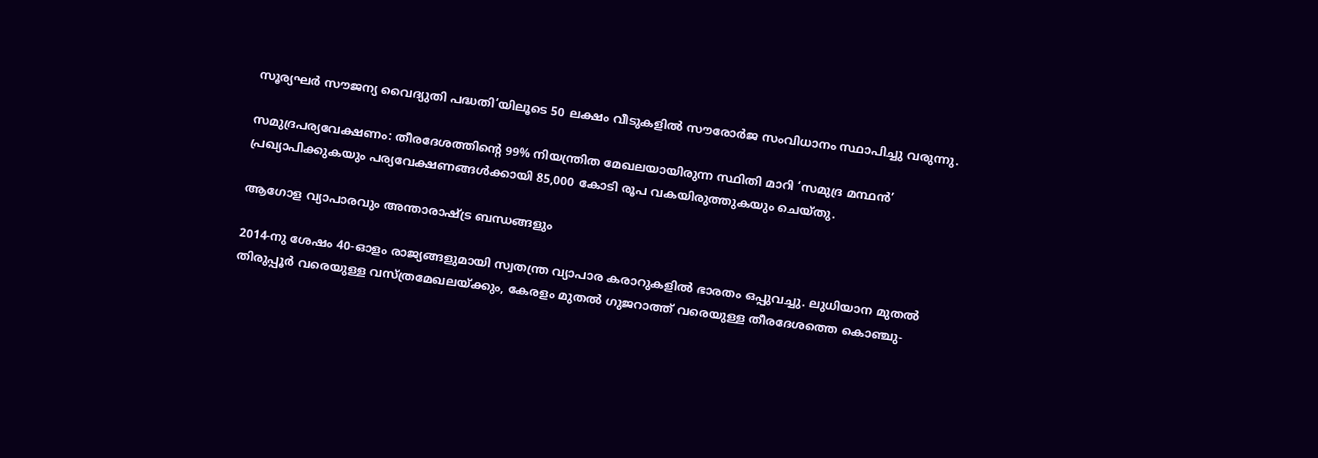സൂര്യഘര്‍ സൗജന്യ വൈദ്യുതി പദ്ധതി’യിലൂടെ 50 ലക്ഷം വീടുകളില്‍ സൗരോര്‍ജ സംവിധാനം സ്ഥാപിച്ചു വരുന്നു.

സമുദ്രപര്യവേക്ഷണം: തീരദേശത്തിന്റെ 99% നിയന്ത്രിത മേഖലയായിരുന്ന സ്ഥിതി മാറി ‘സമുദ്ര മന്ഥന്‍’ പ്രഖ്യാപിക്കുകയും പര്യവേക്ഷണങ്ങള്‍ക്കായി 85,000 കോടി രൂപ വകയിരുത്തുകയും ചെയ്തു.

ആഗോള വ്യാപാരവും അന്താരാഷ്‌ട്ര ബന്ധങ്ങളും

2014-നു ശേഷം 40-ഓളം രാജ്യങ്ങളുമായി സ്വതന്ത്ര വ്യാപാര കരാറുകളില്‍ ഭാരതം ഒപ്പുവച്ചു. ലുധിയാന മുതല്‍ തിരുപ്പൂര്‍ വരെയുള്ള വസ്ത്രമേഖലയ്‌ക്കും, കേരളം മുതല്‍ ഗുജറാത്ത് വരെയുള്ള തീരദേശത്തെ കൊഞ്ചു-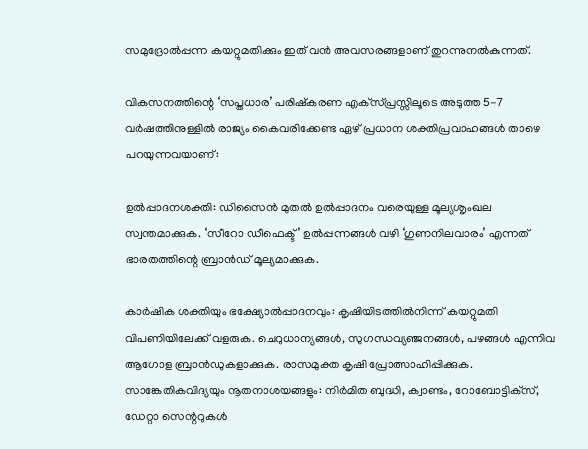സമുദ്രോല്‍പ്പന്ന കയറ്റുമതിക്കും ഇത് വന്‍ അവസരങ്ങളാണ് തുറന്നുനല്‍കുന്നത്.

വികസനത്തിന്റെ ‘സപ്തധാര’ പരിഷ്‌കരണ എക്‌സ്പ്രസ്സിലൂടെ അടുത്ത 5-7 വര്‍ഷത്തിനുള്ളില്‍ രാജ്യം കൈവരിക്കേണ്ട ഏഴ് പ്രധാന ശക്തിപ്രവാഹങ്ങള്‍ താഴെ പറയുന്നവയാണ്:

ഉല്‍പ്പാദനശക്തി: ഡിസൈന്‍ മുതല്‍ ഉല്‍പ്പാദനം വരെയുള്ള മൂല്യശൃംഖല സ്വന്തമാക്കുക. ‘സീറോ ഡീഫെക്ട്’ ഉല്‍പ്പന്നങ്ങള്‍ വഴി ‘ഗുണനിലവാരം’ എന്നത് ഭാരതത്തിന്റെ ബ്രാന്‍ഡ് മൂല്യമാക്കുക.

കാര്‍ഷിക ശക്തിയും ഭക്ഷ്യോല്‍പ്പാദനവും: കൃഷിയിടത്തില്‍നിന്ന് കയറ്റുമതി വിപണിയിലേക്ക് വളരുക. ചെറുധാന്യങ്ങള്‍, സുഗന്ധവ്യഞ്ജനങ്ങള്‍, പഴങ്ങള്‍ എന്നിവ ആഗോള ബ്രാന്‍ഡുകളാക്കുക. രാസമുക്ത കൃഷി പ്രോത്സാഹിപ്പിക്കുക.
സാങ്കേതികവിദ്യയും നൂതനാശയങ്ങളും: നിര്‍മിത ബുദ്ധി, ക്വാണ്ടം, റോബോട്ടിക്‌സ്, ഡേറ്റാ സെന്ററുകള്‍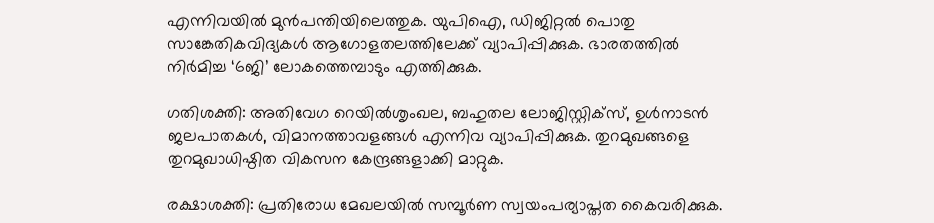എന്നിവയില്‍ മുന്‍പന്തിയിലെത്തുക. യുപിഐ, ഡിജിറ്റല്‍ പൊതു സാങ്കേതികവിദ്യകള്‍ ആഗോളതലത്തിലേക്ക് വ്യാപിപ്പിക്കുക. ഭാരതത്തില്‍ നിര്‍മിച്ച ‘6ജി’ ലോകത്തെമ്പാടും എത്തിക്കുക.

ഗതിശക്തി: അതിവേഗ റെയില്‍ശൃംഖല, ബഹുതല ലോജിസ്റ്റിക്‌സ്, ഉള്‍നാടന്‍ ജലപാതകള്‍, വിമാനത്താവളങ്ങള്‍ എന്നിവ വ്യാപിപ്പിക്കുക. തുറമുഖങ്ങളെ തുറമുഖാധിഷ്ഠിത വികസന കേന്ദ്രങ്ങളാക്കി മാറ്റുക.

രക്ഷാശക്തി: പ്രതിരോധ മേഖലയില്‍ സമ്പൂര്‍ണ സ്വയംപര്യാപ്തത കൈവരിക്കുക.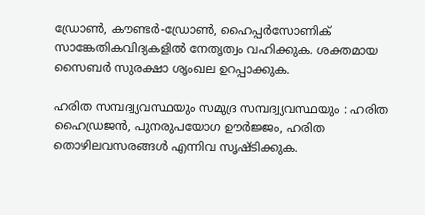ഡ്രോണ്‍, കൗണ്ടര്‍-ഡ്രോണ്‍, ഹൈപ്പര്‍സോണിക് സാങ്കേതികവിദ്യകളില്‍ നേതൃത്വം വഹിക്കുക. ശക്തമായ സൈബര്‍ സുരക്ഷാ ശൃംഖല ഉറപ്പാക്കുക.

ഹരിത സമ്പദ്വ്യവസ്ഥയും സമുദ്ര സമ്പദ്വ്യവസ്ഥയും : ഹരിത ഹൈഡ്രജന്‍, പുനരുപയോഗ ഊര്‍ജ്ജം, ഹരിത തൊഴിലവസരങ്ങള്‍ എന്നിവ സൃഷ്ടിക്കുക.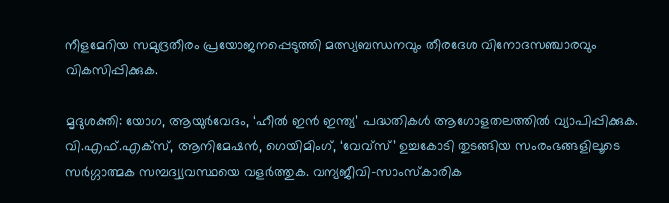നീളമേറിയ സമുദ്രതീരം പ്രയോജനപ്പെടുത്തി മത്സ്യബന്ധനവും തീരദേശ വിനോദസഞ്ചാരവും വികസിപ്പിക്കുക.

മൃദുശക്തി: യോഗ, ആയുര്‍വേദം, ‘ഹീല്‍ ഇന്‍ ഇന്ത്യ’ പദ്ധതികള്‍ ആഗോളതലത്തില്‍ വ്യാപിപ്പിക്കുക. വി.എഫ്.എക്‌സ്, ആനിമേഷന്‍, ഗെയിമിംഗ്, ‘വേവ്‌സ്’ ഉച്ചകോടി തുടങ്ങിയ സംരംഭങ്ങളിലൂടെ സര്‍ഗ്ഗാത്മക സമ്പദ്വ്യവസ്ഥയെ വളര്‍ത്തുക. വന്യജീവി-സാംസ്‌കാരിക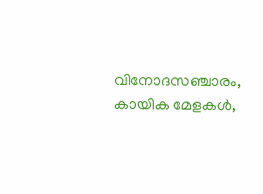വിനോദസഞ്ചാരം, കായിക മേളകള്‍,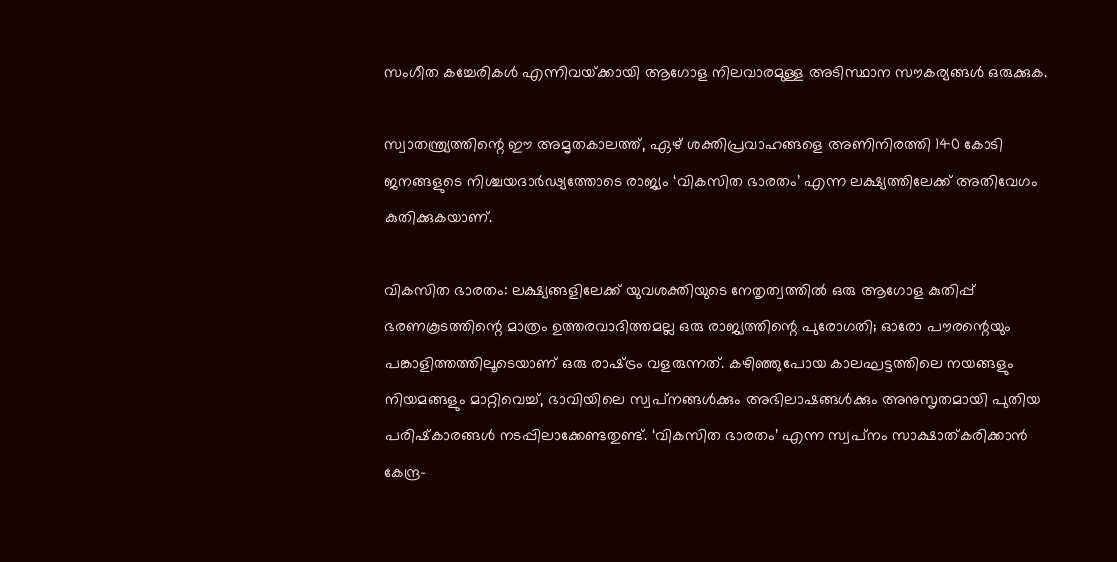സംഗീത കച്ചേരികള്‍ എന്നിവയ്‌ക്കായി ആഗോള നിലവാരമുള്ള അടിസ്ഥാന സൗകര്യങ്ങള്‍ ഒരുക്കുക.

സ്വാതന്ത്ര്യത്തിന്റെ ഈ അമൃതകാലത്ത്, ഏഴ് ശക്തിപ്രവാഹങ്ങളെ അണിനിരത്തി 140 കോടി ജനങ്ങളുടെ നിശ്ചയദാര്‍ഢ്യത്തോടെ രാജ്യം ‘വികസിത ഭാരതം’ എന്ന ലക്ഷ്യത്തിലേക്ക് അതിവേഗം കുതിക്കുകയാണ്.

വികസിത ഭാരതം: ലക്ഷ്യങ്ങളിലേക്ക് യുവശക്തിയുടെ നേതൃത്വത്തില്‍ ഒരു ആഗോള കുതിപ്പ് ഭരണകൂടത്തിന്റെ മാത്രം ഉത്തരവാദിത്തമല്ല ഒരു രാജ്യത്തിന്റെ പുരോഗതി; ഓരോ പൗരന്റെയും പങ്കാളിത്തത്തിലൂടെയാണ് ഒരു രാഷ്‌ട്രം വളരുന്നത്. കഴിഞ്ഞുപോയ കാലഘട്ടത്തിലെ നയങ്ങളും നിയമങ്ങളും മാറ്റിവെച്ച്, ഭാവിയിലെ സ്വപ്‌നങ്ങള്‍ക്കും അഭിലാഷങ്ങള്‍ക്കും അനുസൃതമായി പുതിയ പരിഷ്‌കാരങ്ങള്‍ നടപ്പിലാക്കേണ്ടതുണ്ട്. ‘വികസിത ഭാരതം’ എന്ന സ്വപ്‌നം സാക്ഷാത്കരിക്കാന്‍ കേന്ദ്ര-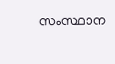സംസ്ഥാന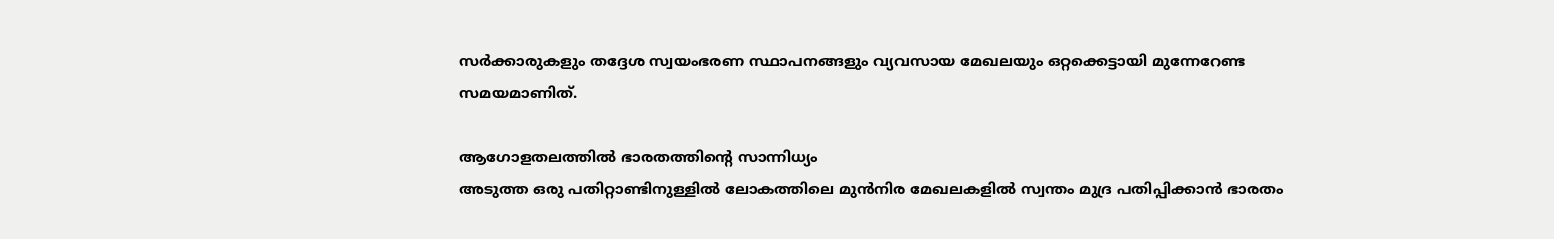സര്‍ക്കാരുകളും തദ്ദേശ സ്വയംഭരണ സ്ഥാപനങ്ങളും വ്യവസായ മേഖലയും ഒറ്റക്കെട്ടായി മുന്നേറേണ്ട സമയമാണിത്.

ആഗോളതലത്തില്‍ ഭാരതത്തിന്റെ സാന്നിധ്യം
അടുത്ത ഒരു പതിറ്റാണ്ടിനുള്ളില്‍ ലോകത്തിലെ മുന്‍നിര മേഖലകളില്‍ സ്വന്തം മുദ്ര പതിപ്പിക്കാന്‍ ഭാരതം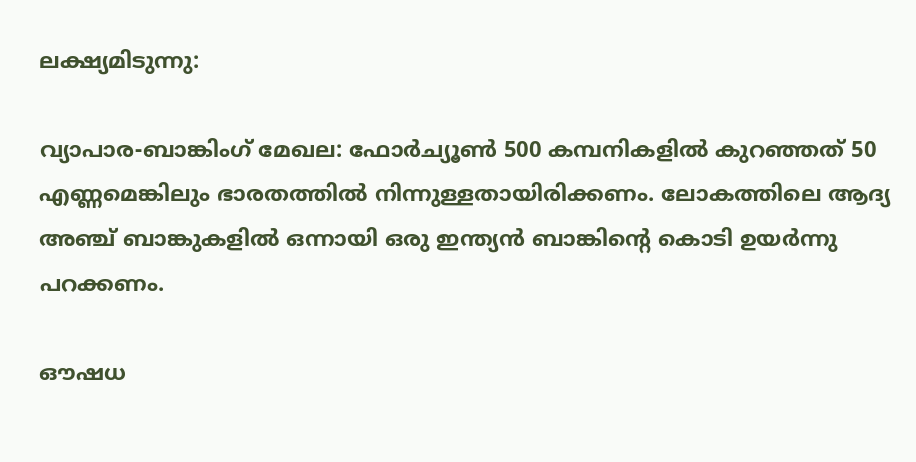ലക്ഷ്യമിടുന്നു:

വ്യാപാര-ബാങ്കിംഗ് മേഖല: ഫോര്‍ച്യൂണ്‍ 500 കമ്പനികളില്‍ കുറഞ്ഞത് 50 എണ്ണമെങ്കിലും ഭാരതത്തില്‍ നിന്നുള്ളതായിരിക്കണം. ലോകത്തിലെ ആദ്യ അഞ്ച് ബാങ്കുകളില്‍ ഒന്നായി ഒരു ഇന്ത്യന്‍ ബാങ്കിന്റെ കൊടി ഉയര്‍ന്നു പറക്കണം.

ഔഷധ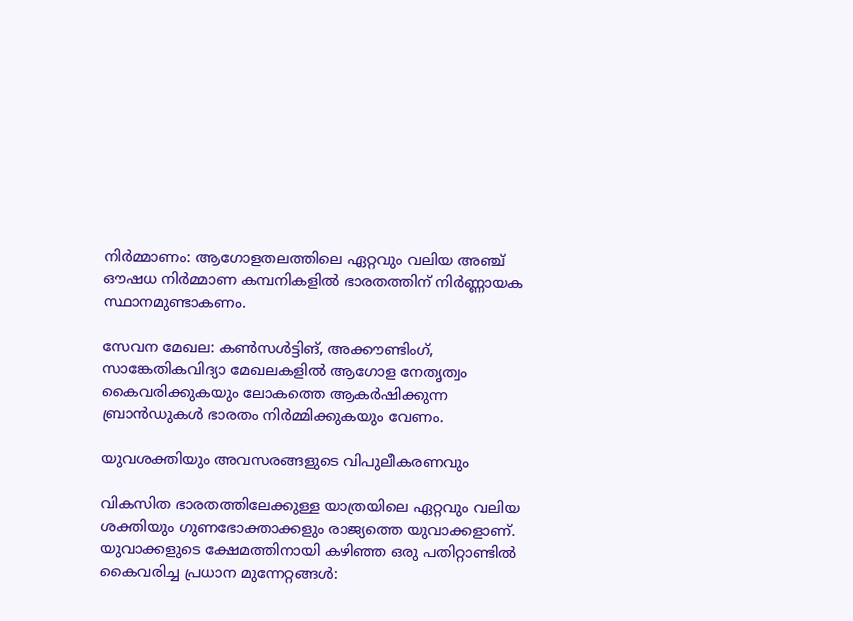നിര്‍മ്മാണം: ആഗോളതലത്തിലെ ഏറ്റവും വലിയ അഞ്ച് ഔഷധ നിര്‍മ്മാണ കമ്പനികളില്‍ ഭാരതത്തിന് നിര്‍ണ്ണായക സ്ഥാനമുണ്ടാകണം.

സേവന മേഖല: കണ്‍സള്‍ട്ടിങ്, അക്കൗണ്ടിംഗ്, സാങ്കേതികവിദ്യാ മേഖലകളില്‍ ആഗോള നേതൃത്വം കൈവരിക്കുകയും ലോകത്തെ ആകര്‍ഷിക്കുന്ന ബ്രാന്‍ഡുകള്‍ ഭാരതം നിര്‍മ്മിക്കുകയും വേണം.

യുവശക്തിയും അവസരങ്ങളുടെ വിപുലീകരണവും

വികസിത ഭാരതത്തിലേക്കുള്ള യാത്രയിലെ ഏറ്റവും വലിയ ശക്തിയും ഗുണഭോക്താക്കളും രാജ്യത്തെ യുവാക്കളാണ്. യുവാക്കളുടെ ക്ഷേമത്തിനായി കഴിഞ്ഞ ഒരു പതിറ്റാണ്ടില്‍ കൈവരിച്ച പ്രധാന മുന്നേറ്റങ്ങള്‍: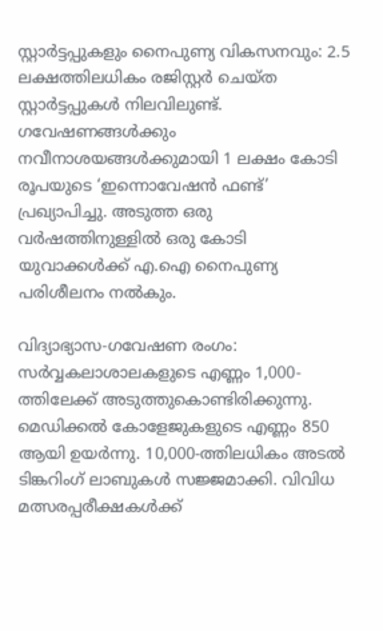സ്റ്റാര്‍ട്ടപ്പുകളും നൈപുണ്യ വികസനവും: 2.5 ലക്ഷത്തിലധികം രജിസ്റ്റര്‍ ചെയ്ത സ്റ്റാര്‍ട്ടപ്പുകള്‍ നിലവിലുണ്ട്. ഗവേഷണങ്ങള്‍ക്കും നവീനാശയങ്ങള്‍ക്കുമായി 1 ലക്ഷം കോടി രൂപയുടെ ‘ഇന്നൊവേഷന്‍ ഫണ്ട്’ പ്രഖ്യാപിച്ചു. അടുത്ത ഒരു വര്‍ഷത്തിനുള്ളില്‍ ഒരു കോടി യുവാക്കള്‍ക്ക് എ.ഐ നൈപുണ്യ പരിശീലനം നല്‍കും.

വിദ്യാഭ്യാസ-ഗവേഷണ രംഗം: സര്‍വ്വകലാശാലകളുടെ എണ്ണം 1,000-ത്തിലേക്ക് അടുത്തുകൊണ്ടിരിക്കുന്നു. മെഡിക്കല്‍ കോളേജുകളുടെ എണ്ണം 850 ആയി ഉയര്‍ന്നു. 10,000-ത്തിലധികം അടല്‍ ടിങ്കറിംഗ് ലാബുകള്‍ സജ്ജമാക്കി. വിവിധ മത്സരപ്പരീക്ഷകള്‍ക്ക്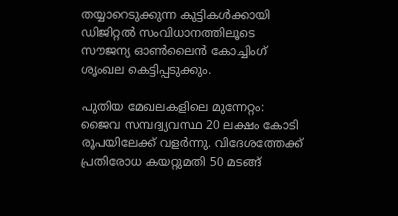തയ്യാറെടുക്കുന്ന കുട്ടികള്‍ക്കായി ഡിജിറ്റല്‍ സംവിധാനത്തിലൂടെ സൗജന്യ ഓണ്‍ലൈന്‍ കോച്ചിംഗ് ശൃംഖല കെട്ടിപ്പടുക്കും.

പുതിയ മേഖലകളിലെ മുന്നേറ്റം: ജൈവ സമ്പദ്വ്യവസ്ഥ 20 ലക്ഷം കോടി രൂപയിലേക്ക് വളര്‍ന്നു. വിദേശത്തേക്ക് പ്രതിരോധ കയറ്റുമതി 50 മടങ്ങ്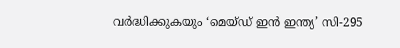വര്‍ദ്ധിക്കുകയും ‘മെയ്ഡ് ഇന്‍ ഇന്ത്യ’ സി-295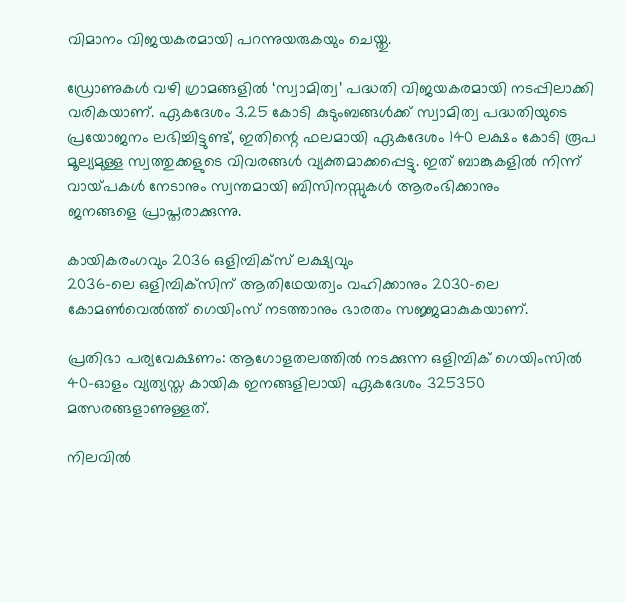വിമാനം വിജയകരമായി പറന്നുയരുകയും ചെയ്തു.

ഡ്രോണുകള്‍ വഴി ഗ്രാമങ്ങളില്‍ ‘സ്വാമിത്വ’ പദ്ധതി വിജയകരമായി നടപ്പിലാക്കി വരികയാണ്. ഏകദേശം 3.25 കോടി കുടുംബങ്ങള്‍ക്ക് സ്വാമിത്വ പദ്ധതിയുടെ പ്രയോജനം ലഭിച്ചിട്ടുണ്ട്, ഇതിന്റെ ഫലമായി ഏകദേശം 140 ലക്ഷം കോടി രൂപ മൂല്യമുള്ള സ്വത്തുക്കളുടെ വിവരങ്ങള്‍ വ്യക്തമാക്കപ്പെട്ടു. ഇത് ബാങ്കുകളില്‍ നിന്ന് വായ്‌പകള്‍ നേടാനും സ്വന്തമായി ബിസിനസ്സുകള്‍ ആരംഭിക്കാനും
ജനങ്ങളെ പ്രാപ്തരാക്കുന്നു.

കായികരംഗവും 2036 ഒളിമ്പിക്‌സ് ലക്ഷ്യവും
2036-ലെ ഒളിമ്പിക്‌സിന് ആതിഥേയത്വം വഹിക്കാനും 2030-ലെ കോമണ്‍വെല്‍ത്ത് ഗെയിംസ് നടത്താനും ഭാരതം സജ്ജമാകുകയാണ്.

പ്രതിഭാ പര്യവേക്ഷണം: ആഗോളതലത്തില്‍ നടക്കുന്ന ഒളിമ്പിക് ഗെയിംസില്‍ 40-ഓളം വ്യത്യസ്ത കായിക ഇനങ്ങളിലായി ഏകദേശം 325350 മത്സരങ്ങളാണുള്ളത്.

നിലവില്‍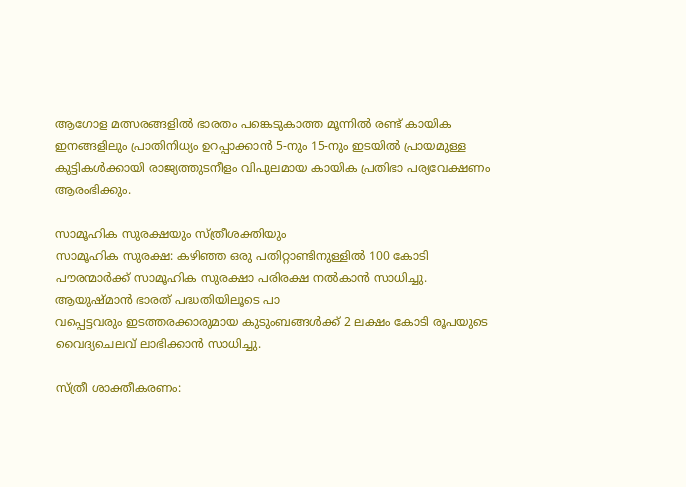ആഗോള മത്സരങ്ങളില്‍ ഭാരതം പങ്കെടുകാത്ത മൂന്നില്‍ രണ്ട് കായിക ഇനങ്ങളിലും പ്രാതിനിധ്യം ഉറപ്പാക്കാന്‍ 5-നും 15-നും ഇടയില്‍ പ്രായമുള്ള കുട്ടികള്‍ക്കായി രാജ്യത്തുടനീളം വിപുലമായ കായിക പ്രതിഭാ പര്യവേക്ഷണം ആരംഭിക്കും.

സാമൂഹിക സുരക്ഷയും സ്ത്രീശക്തിയും
സാമൂഹിക സുരക്ഷ: കഴിഞ്ഞ ഒരു പതിറ്റാണ്ടിനുള്ളില്‍ 100 കോടി പൗരന്മാര്‍ക്ക് സാമൂഹിക സുരക്ഷാ പരിരക്ഷ നല്‍കാന്‍ സാധിച്ചു. ആയുഷ്മാന്‍ ഭാരത് പദ്ധതിയിലൂടെ പാ
വപ്പെട്ടവരും ഇടത്തരക്കാരുമായ കുടുംബങ്ങള്‍ക്ക് 2 ലക്ഷം കോടി രൂപയുടെ വൈദ്യചെലവ് ലാഭിക്കാന്‍ സാധിച്ചു.

സ്ത്രീ ശാക്തീകരണം: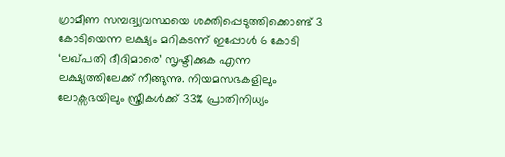ഗ്രാമീണ സമ്പദ്വ്യവസ്ഥയെ ശക്തിപ്പെടുത്തിക്കൊണ്ട് 3 കോടിയെന്ന ലക്ഷ്യം മറികടന്ന് ഇപ്പോള്‍ 6 കോടി ‘ലഖ്പതി ദീദിമാരെ’ സൃഷ്ടിക്കുക എന്ന ലക്ഷ്യത്തിലേക്ക് നീങ്ങുന്നു. നിയമസഭകളിലും ലോക്സഭയിലും സ്ത്രീകള്‍ക്ക് 33% പ്രാതിനിധ്യം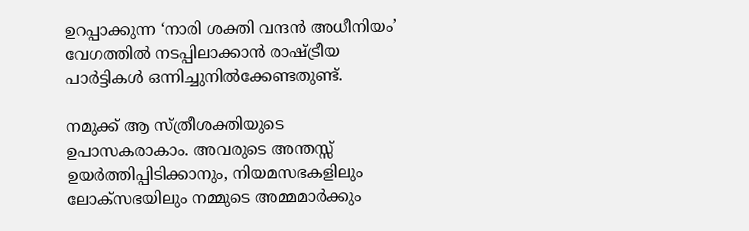ഉറപ്പാക്കുന്ന ‘നാരി ശക്തി വന്ദന്‍ അധീനിയം’ വേഗത്തില്‍ നടപ്പിലാക്കാന്‍ രാഷ്‌ട്രീയ പാര്‍ട്ടികള്‍ ഒന്നിച്ചുനില്‍ക്കേണ്ടതുണ്ട്.

നമുക്ക് ആ സ്ത്രീശക്തിയുടെ ഉപാസകരാകാം. അവരുടെ അന്തസ്സ് ഉയര്‍ത്തിപ്പിടിക്കാനും, നിയമസഭകളിലും ലോക്സഭയിലും നമ്മുടെ അമ്മമാര്‍ക്കും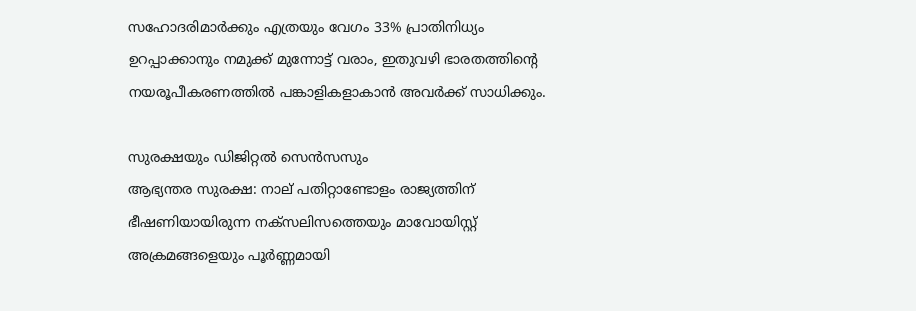സഹോദരിമാര്‍ക്കും എത്രയും വേഗം 33% പ്രാതിനിധ്യം ഉറപ്പാക്കാനും നമുക്ക് മുന്നോട്ട് വരാം, ഇതുവഴി ഭാരതത്തിന്റെ നയരൂപീകരണത്തില്‍ പങ്കാളികളാകാന്‍ അവര്‍ക്ക് സാധിക്കും.

സുരക്ഷയും ഡിജിറ്റല്‍ സെന്‍സസും
ആഭ്യന്തര സുരക്ഷ: നാല് പതിറ്റാണ്ടോളം രാജ്യത്തിന് ഭീഷണിയായിരുന്ന നക്‌സലിസത്തെയും മാവോയിസ്റ്റ് അക്രമങ്ങളെയും പൂര്‍ണ്ണമായി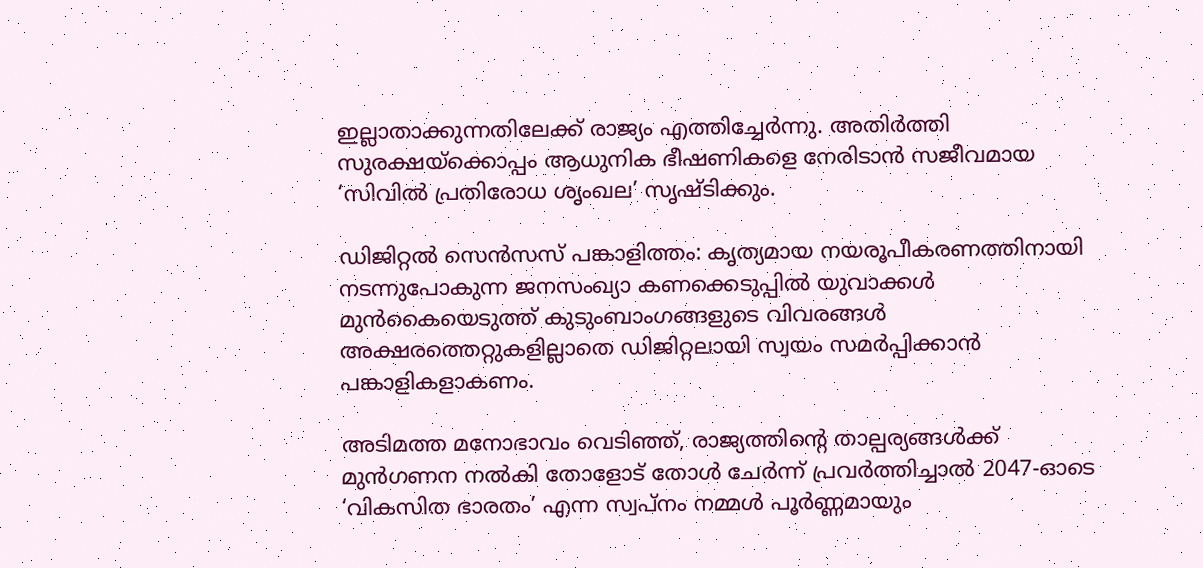ഇല്ലാതാക്കുന്നതിലേക്ക് രാജ്യം എത്തിച്ചേര്‍ന്നു. അതിര്‍ത്തി സുരക്ഷയ്‌ക്കൊപ്പം ആധുനിക ഭീഷണികളെ നേരിടാന്‍ സജീവമായ ‘സിവില്‍ പ്രതിരോധ ശൃംഖല’ സൃഷ്ടിക്കും.

ഡിജിറ്റല്‍ സെന്‍സസ് പങ്കാളിത്തം: കൃത്യമായ നയരൂപീകരണത്തിനായി നടന്നുപോകുന്ന ജനസംഖ്യാ കണക്കെടുപ്പില്‍ യുവാക്കള്‍ മുന്‍കൈയെടുത്ത് കുടുംബാംഗങ്ങളുടെ വിവരങ്ങള്‍ അക്ഷരത്തെറ്റുകളില്ലാതെ ഡിജിറ്റലായി സ്വയം സമര്‍പ്പിക്കാന്‍ പങ്കാളികളാകണം.

അടിമത്ത മനോഭാവം വെടിഞ്ഞ്, രാജ്യത്തിന്റെ താല്പര്യങ്ങള്‍ക്ക് മുന്‍ഗണന നല്‍കി തോളോട് തോള്‍ ചേര്‍ന്ന് പ്രവര്‍ത്തിച്ചാല്‍ 2047-ഓടെ ‘വികസിത ഭാരതം’ എന്ന സ്വപ്‌നം നമ്മള്‍ പൂര്‍ണ്ണമായും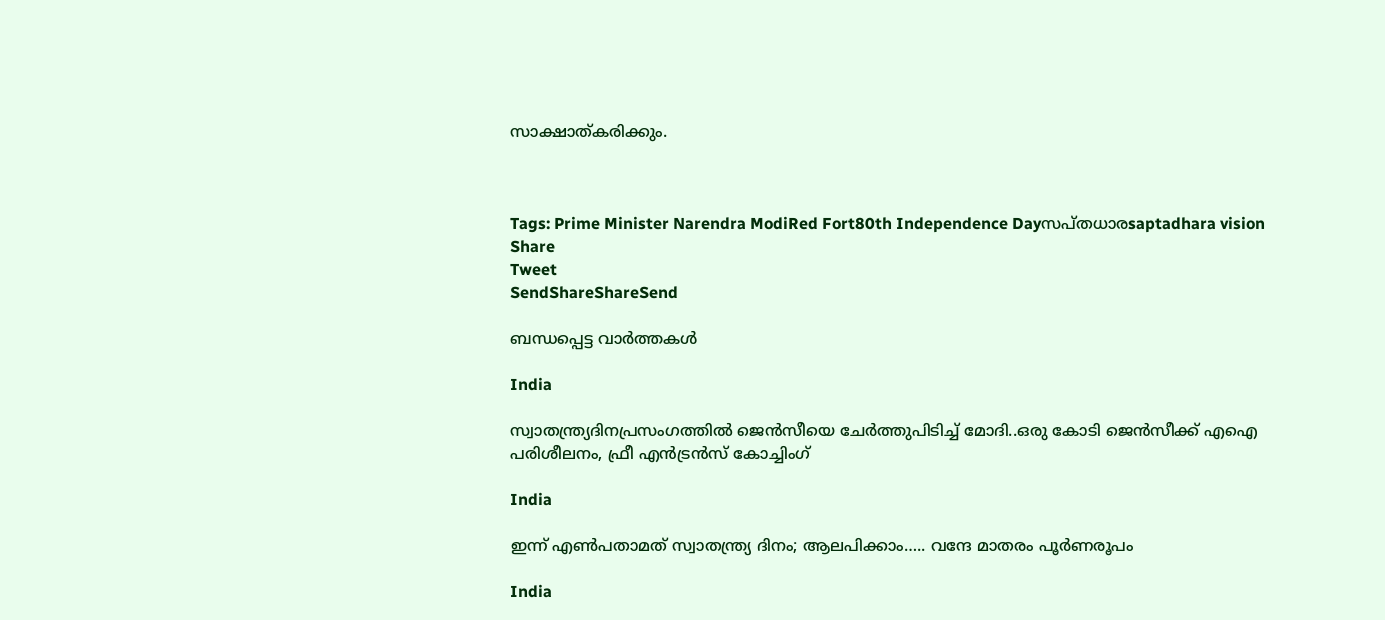സാക്ഷാത്കരിക്കും.



Tags: Prime Minister Narendra ModiRed Fort80th Independence Dayസപ്തധാരsaptadhara vision
Share
Tweet
SendShareShareSend

ബന്ധപ്പെട്ട വാര്‍ത്തകള്‍

India

സ്വാതന്ത്ര്യദിനപ്രസംഗത്തില്‍ ജെന്‍സീയെ ചേര്‍ത്തുപിടിച്ച് മോദി..ഒരു കോടി ജെന്‍സീക്ക് എഐ പരിശീലനം, ഫ്രീ എന്‍ട്രന്‍സ് കോച്ചിംഗ്

India

ഇന്ന് എണ്‍പതാമത് സ്വാതന്ത്ര്യ ദിനം; ആലപിക്കാം….. വന്ദേ മാതരം പൂര്‍ണരൂപം

India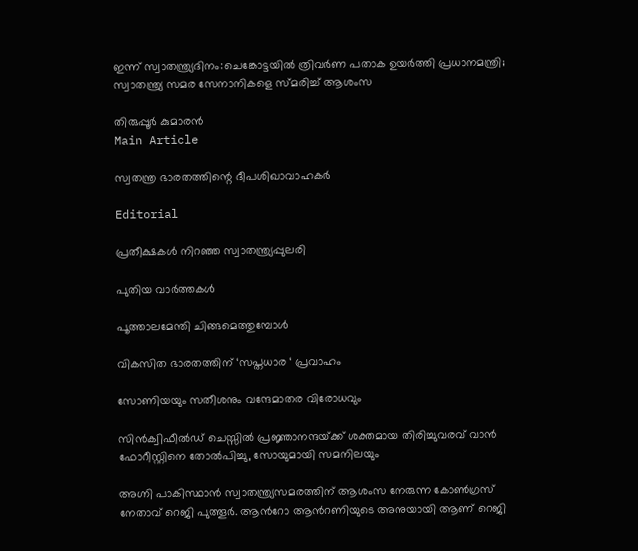ഇന്ന് സ്വാതന്ത്ര്യദിനം:ചെങ്കോട്ടയിൽ ത്രിവർണ പതാക ഉയർത്തി പ്രധാനമന്ത്രി; സ്വാതന്ത്ര്യ സമര സേനാനികളെ സ്‌മരിച്ച് ആശംസ

തിരുപ്പൂര്‍ കുമാരന്‍
Main Article

സ്വതന്ത്ര ഭാരതത്തിന്റെ ദീപശിഖാവാഹകര്‍

Editorial

പ്രതീക്ഷകള്‍ നിറഞ്ഞ സ്വാതന്ത്ര്യപ്പുലരി

പുതിയ വാര്‍ത്തകള്‍

പൂത്താലമേന്തി ചിങ്ങമെത്തുമ്പോള്‍

വികസിത ഭാരതത്തിന് ‘സപ്തധാര ‘ പ്രവാഹം

സോണിയയും സതീശനും വന്ദേമാതര വിരോധവും

സിന്‍ക്വിഫീല്‍ഡ് ചെസ്സില്‍ പ്രജ്ഞാനന്ദയ്‌ക്ക് ശക്തമായ തിരിച്ചുവരവ് വാന്‍ ഫോറീസ്റ്റിനെ തോല്‍പിച്ചു, സോയുമായി സമനിലയും

അഗ്നി പാകിസ്ഥാന്‍ സ്വാതന്ത്ര്യസമരത്തിന് ആശംസ നേരുന്ന കോണ്‍ഗ്രസ് നേതാവ് റെജി പുത്തൂര്‍. ആന്‍റോ ആന്‍റണിയുടെ അനുയായി ആണ് റെജി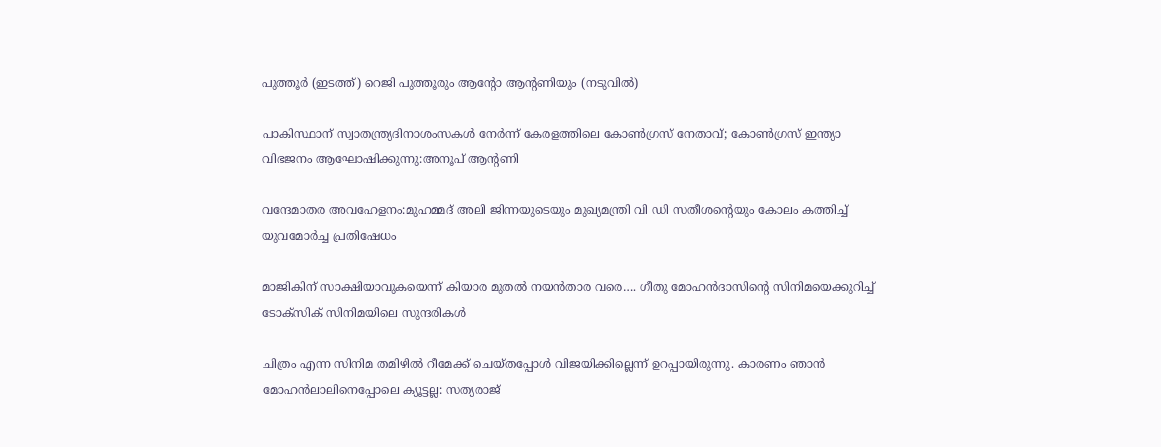പുത്തൂര്‍ (ഇടത്ത്) റെജി പുത്തൂരും ആന്‍റോ ആന്‍റണിയും (നടുവില്‍)

പാകിസ്ഥാന് സ്വാതന്ത്ര്യദിനാശംസകള്‍ നേര്‍ന്ന് കേരളത്തിലെ കോൺഗ്രസ് നേതാവ്; കോണ്‍ഗ്രസ് ഇന്ത്യാ വിഭജനം ആഘോഷിക്കുന്നു:അനൂപ് ആന്‍റണി

വന്ദേമാതര അവഹേളനം:മുഹമ്മദ് അലി ജിന്നയുടെയും മുഖ്യമന്ത്രി വി ഡി സതീശന്റെയും കോലം കത്തിച്ച് യുവമോർച്ച പ്രതിഷേധം

മാജികിന് സാക്ഷിയാവുകയെന്ന് കിയാര മുതല്‍ നയന്‍താര വരെ…. ഗീതു മോഹന്‍ദാസിന്റെ സിനിമയെക്കുറിച്ച് ടോക്സിക് സിനിമയിലെ സുന്ദരികള്‍

ചിത്രം എന്ന സിനിമ തമിഴില്‍ റീമേക്ക് ചെയ്തപ്പോള്‍ വിജയിക്കില്ലെന്ന് ഉറപ്പായിരുന്നു. കാരണം ഞാന്‍ മോഹന്‍ലാലിനെപ്പോലെ ക്യൂട്ടല്ല: സത്യരാജ്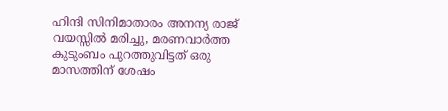ഹിന്ദി സിനിമാതാരം അനന്യ രാജ് വയസ്സില്‍ മരിച്ചു, മരണവാര്‍ത്ത കുടുംബം പുറത്തുവിട്ടത് ഒരു മാസത്തിന് ശേഷം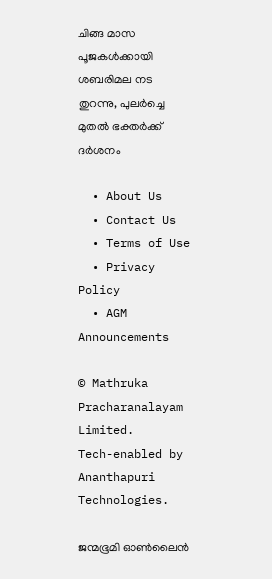ചിങ്ങ മാസ പൂജകള്‍ക്കായി ശബരിമല നട തുറന്നു, പുലര്‍ച്ചെ മുതല്‍ ഭക്തര്‍ക്ക് ദര്‍ശനം

  • About Us
  • Contact Us
  • Terms of Use
  • Privacy Policy
  • AGM Announcements

© Mathruka Pracharanalayam Limited.
Tech-enabled by Ananthapuri Technologies.

ജന്മഭൂമി ഓണ്‍ലൈന്‍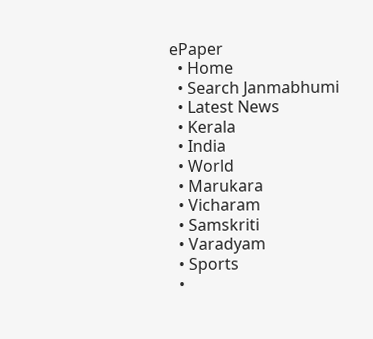ePaper
  • Home
  • Search Janmabhumi
  • Latest News
  • Kerala
  • India
  • World
  • Marukara
  • Vicharam
  • Samskriti
  • Varadyam
  • Sports
  •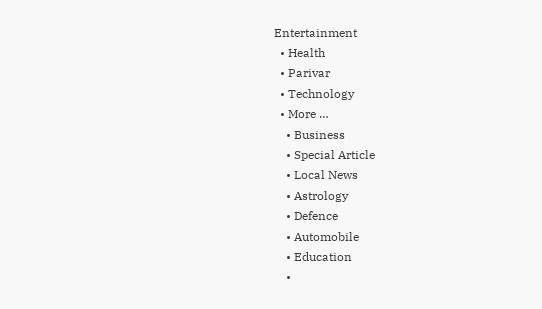Entertainment
  • Health
  • Parivar
  • Technology
  • More …
    • Business
    • Special Article
    • Local News
    • Astrology
    • Defence
    • Automobile
    • Education
    •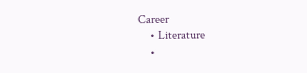Career
    • Literature
    •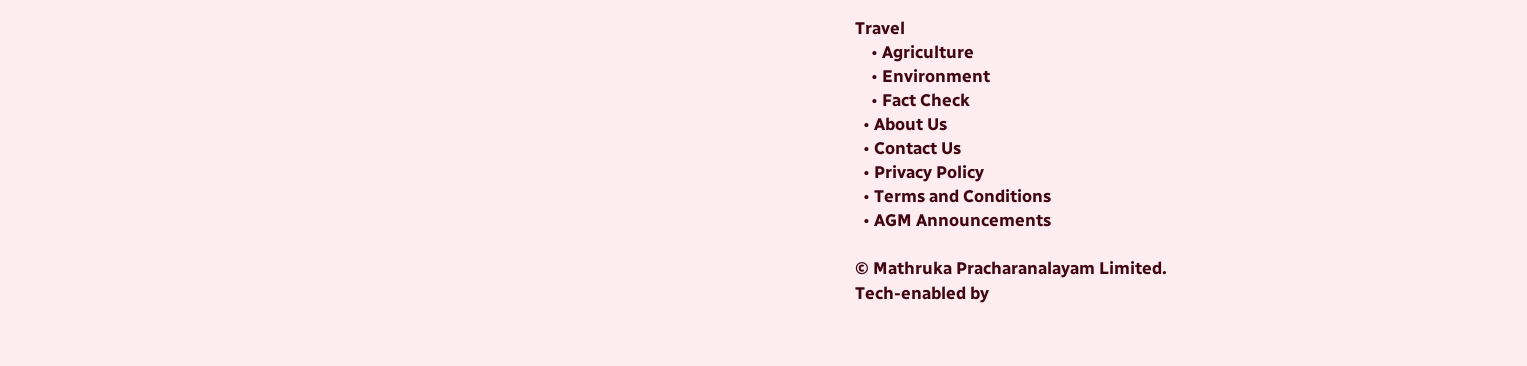Travel
    • Agriculture
    • Environment
    • Fact Check
  • About Us
  • Contact Us
  • Privacy Policy
  • Terms and Conditions
  • AGM Announcements

© Mathruka Pracharanalayam Limited.
Tech-enabled by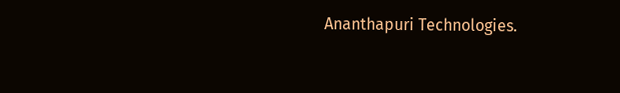Ananthapuri Technologies.